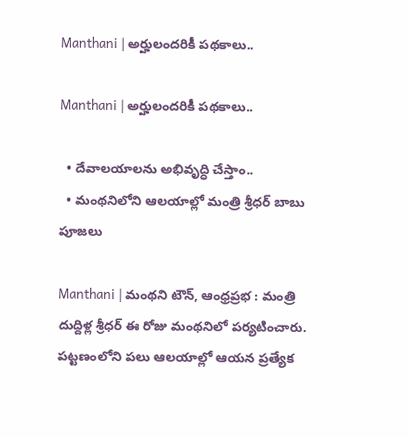Manthani | అర్హులంద‌రికీ ప‌థ‌కాలు..

Manthani | అర్హులంద‌రికీ ప‌థ‌కాలు..

  • దేవాల‌యాలను అభివృద్ధి చేస్తాం..
  • మంథనిలోని ఆల‌యాల్లో మంత్రి శ్రీధర్ బాబు పూజ‌లు

Manthani | మంథని టౌన్, ఆంధ్రప్రభ : మంత్రి దుద్దిళ్ల శ్రీధర్ ఈ రోజు మంథనిలో పర్యటించారు. పట్టణంలోని పలు ఆలయాల్లో ఆయన ప్రత్యేక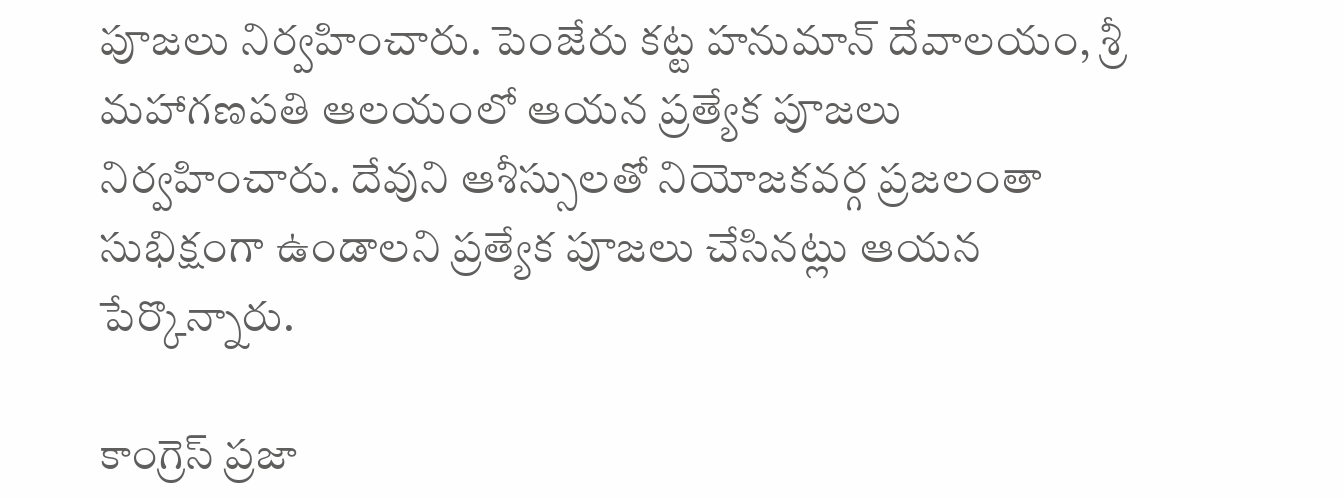పూజలు నిర్వహించారు. పెంజేరు కట్ట హనుమాన్ దేవాలయం, శ్రీ మహాగణపతి ఆలయంలో ఆయన ప్రత్యేక పూజలు నిర్వహించారు. దేవుని ఆశీస్సుల‌తో నియోజకవర్గ ప్రజలంతా సుభిక్షంగా ఉండాలని ప్రత్యేక పూజలు చేసినట్లు ఆయన పేర్కొన్నారు.

కాంగ్రెస్ ప్రజా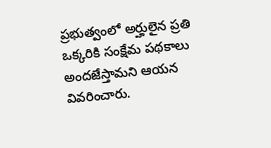ప్రభుత్వంలో అర్హులైన ప్రతి ఒక్కరికి సంక్షేమ పథకాలు అందజేస్తామని ఆయన వివరించారు.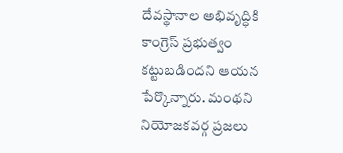దేవస్థానాల అభివృద్ధికి కాంగ్రెస్ ప్రభుత్వం కట్టుబడిందని ఆయన పేర్కొన్నారు. మంథని నియోజకవర్గ ప్రజలు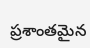ప్రశాంతమైన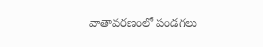వాతావరణంలో పండగలు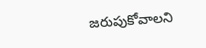జరుపుకోవాలని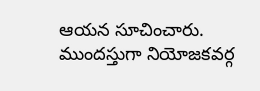ఆయన సూచించారు. ముందస్తుగా నియోజకవర్గ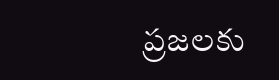ప్రజలకు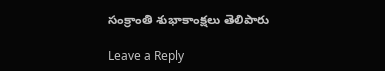సంక్రాంతి శుభాకాంక్షలు తెలిపారు

Leave a Reply